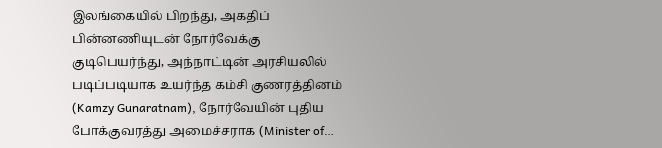இலங்கையில் பிறந்து, அகதிப் பின்னணியுடன் நோர்வேக்கு குடிபெயர்ந்து, அந்நாட்டின் அரசியலில் படிப்படியாக உயர்ந்த கம்சி குணரத்தினம் (Kamzy Gunaratnam), நோர்வேயின் புதிய போக்குவரத்து அமைச்சராக (Minister of…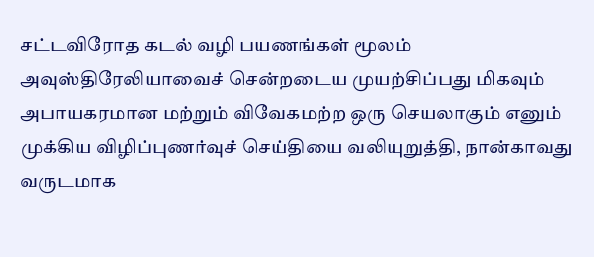சட்டவிரோத கடல் வழி பயணங்கள் மூலம் அவுஸ்திரேலியாவைச் சென்றடைய முயற்சிப்பது மிகவும் அபாயகரமான மற்றும் விவேகமற்ற ஒரு செயலாகும் எனும் முக்கிய விழிப்புணர்வுச் செய்தியை வலியுறுத்தி, நான்காவது வருடமாக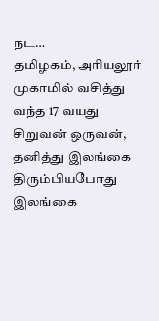நட…
தமிழகம், அரியலூர் முகாமில் வசித்து வந்த 17 வயது சிறுவன் ஒருவன், தனித்து இலங்கை திரும்பியபோது இலங்கை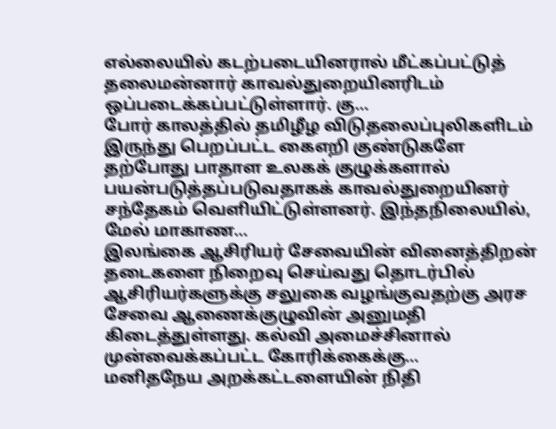எல்லையில் கடற்படையினரால் மீட்கப்பட்டுத் தலைமன்னார் காவல்துறையினரிடம் ஒப்படைக்கப்பட்டுள்ளார். கு…
போர் காலத்தில் தமிழீழ விடுதலைப்புலிகளிடம் இருந்து பெறப்பட்ட கைஎறி குண்டுகளே தற்போது பாதாள உலகக் குழுக்களால் பயன்படுத்தப்படுவதாகக் காவல்துறையினர் சந்தேகம் வெளியிட்டுள்ளனர். இந்தநிலையில், மேல் மாகாண…
இலங்கை ஆசிரியர் சேவையின் வினைத்திறன் தடைகளை நிறைவு செய்வது தொடர்பில் ஆசிரியர்களுக்கு சலுகை வழங்குவதற்கு அரச சேவை ஆணைக்குழுவின் அனுமதி கிடைத்துள்ளது. கல்வி அமைச்சினால் முன்வைக்கப்பட்ட கோரிக்கைக்கு…
மனிதநேய அறக்கட்டளையின் நிதி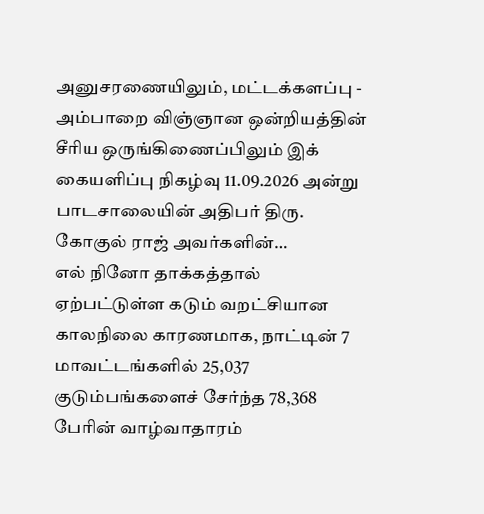அனுசரணையிலும், மட்டக்களப்பு - அம்பாறை விஞ்ஞான ஒன்றியத்தின் சீரிய ஒருங்கிணைப்பிலும் இக் கையளிப்பு நிகழ்வு 11.09.2026 அன்று பாடசாலையின் அதிபர் திரு. கோகுல் ராஜ் அவர்களின்…
எல் நினோ தாக்கத்தால் ஏற்பட்டுள்ள கடும் வறட்சியான காலநிலை காரணமாக, நாட்டின் 7 மாவட்டங்களில் 25,037 குடும்பங்களைச் சேர்ந்த 78,368 பேரின் வாழ்வாதாரம்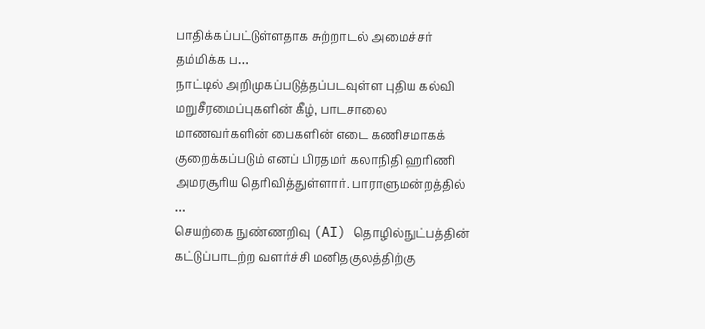பாதிக்கப்பட்டுள்ளதாக சுற்றாடல் அமைச்சர் தம்மிக்க ப…
நாட்டில் அறிமுகப்படுத்தப்படவுள்ள புதிய கல்வி மறுசீரமைப்புகளின் கீழ், பாடசாலை மாணவர்களின் பைகளின் எடை கணிசமாகக் குறைக்கப்படும் எனப் பிரதமர் கலாநிதி ஹரிணி அமரசூரிய தெரிவித்துள்ளார். பாராளுமன்றத்தில் …
செயற்கை நுண்ணறிவு (AI) தொழில்நுட்பத்தின் கட்டுப்பாடற்ற வளர்ச்சி மனிதகுலத்திற்கு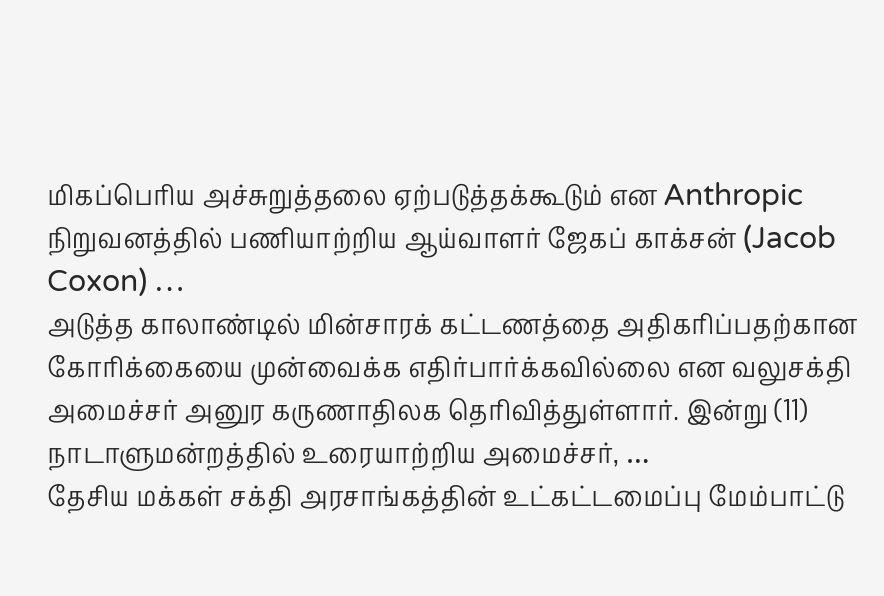மிகப்பெரிய அச்சுறுத்தலை ஏற்படுத்தக்கூடும் என Anthropic நிறுவனத்தில் பணியாற்றிய ஆய்வாளர் ஜேகப் காக்சன் (Jacob Coxon) …
அடுத்த காலாண்டில் மின்சாரக் கட்டணத்தை அதிகரிப்பதற்கான கோரிக்கையை முன்வைக்க எதிர்பார்க்கவில்லை என வலுசக்தி அமைச்சர் அனுர கருணாதிலக தெரிவித்துள்ளார். இன்று (11) நாடாளுமன்றத்தில் உரையாற்றிய அமைச்சர், …
தேசிய மக்கள் சக்தி அரசாங்கத்தின் உட்கட்டமைப்பு மேம்பாட்டு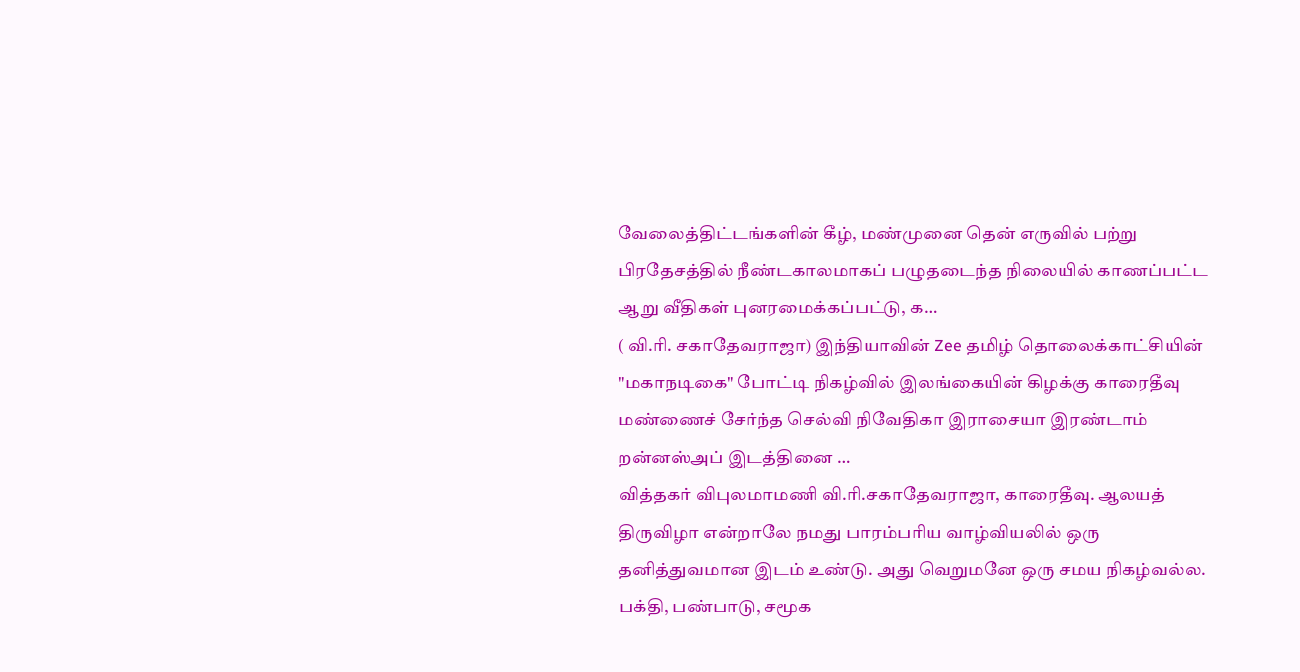வேலைத்திட்டங்களின் கீழ், மண்முனை தென் எருவில் பற்று பிரதேசத்தில் நீண்டகாலமாகப் பழுதடைந்த நிலையில் காணப்பட்ட ஆறு வீதிகள் புனரமைக்கப்பட்டு, க…
( வி.ரி. சகாதேவராஜா) இந்தியாவின் Zee தமிழ் தொலைக்காட்சியின் "மகாநடிகை" போட்டி நிகழ்வில் இலங்கையின் கிழக்கு காரைதீவு மண்ணைச் சேர்ந்த செல்வி நிவேதிகா இராசையா இரண்டாம் றன்னஸ்அப் இடத்தினை …
வித்தகர் விபுலமாமணி வி.ரி.சகாதேவராஜா, காரைதீவு. ஆலயத் திருவிழா என்றாலே நமது பாரம்பரிய வாழ்வியலில் ஒரு தனித்துவமான இடம் உண்டு. அது வெறுமனே ஒரு சமய நிகழ்வல்ல. பக்தி, பண்பாடு, சமூக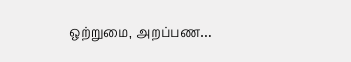ஒற்றுமை, அறப்பண…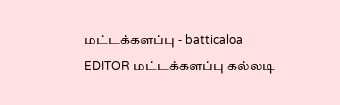மட்டக்களப்பு - batticaloa
EDITOR மட்டக்களப்பு கல்லடி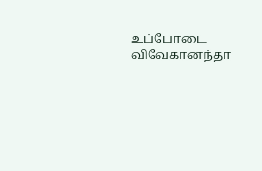உப்போடை விவேகானந்தா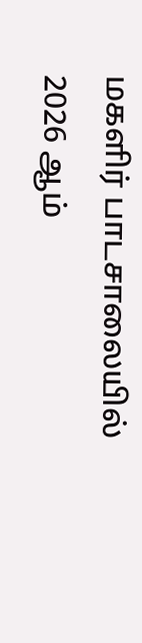மகளிர் பாடசாலையில் 2026 ஆம்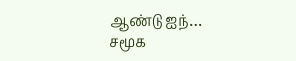ஆண்டு ஐந்…
சமூக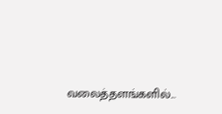வலைத்தளங்களில்...